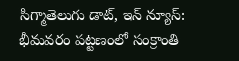సిగ్మాతెలుగు డాట్, ఇన్ న్యూస్: భీమవరం పట్టణంలో సంక్రాంతి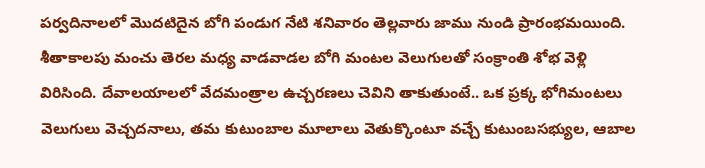పర్వదినాలలో మొదటిదైన బోగి పండుగ నేటి శనివారం తెల్లవారు జాము నుండి ప్రారంభమయింది. శీతాకాలపు మంచు తెరల మధ్య వాడవాడల బోగి మంటల వెలుగులతో సంక్రాంతి శోభ వెళ్లి విరిసింది. దేవాలయాలలో వేదమంత్రాల ఉచ్చరణలు చెవిని తాకుతుంటే.. ఒక ప్రక్క భోగిమంటలు వెలుగులు వెచ్చదనాలు, తమ కుటుంబాల మూలాలు వెతుక్కొంటూ వచ్చే కుటుంబసభ్యుల, ఆబాల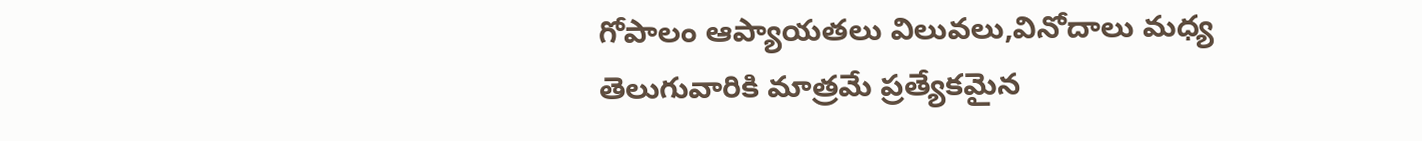గోపాలం ఆప్యాయతలు విలువలు,వినోదాలు మధ్య తెలుగువారికి మాత్రమే ప్రత్యేకమైన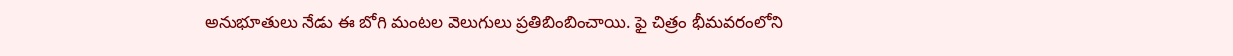అనుభూతులు నేడు ఈ బోగి మంటల వెలుగులు ప్రతిబింబించాయి. ఫై చిత్రం భీమవరంలోని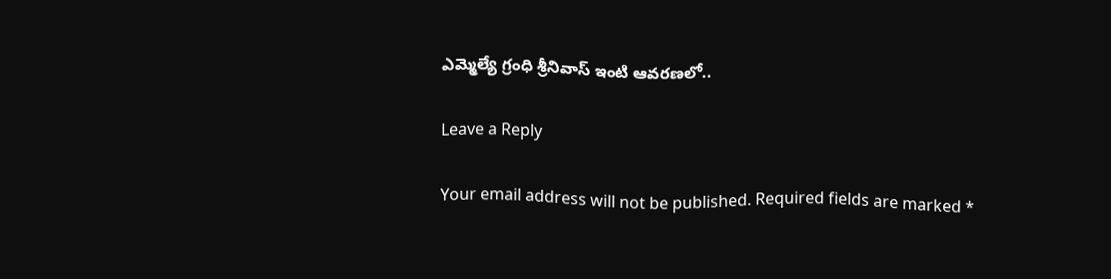ఎమ్మెల్యే గ్రంధి శ్రీనివాస్ ఇంటి ఆవరణలో..

Leave a Reply

Your email address will not be published. Required fields are marked *